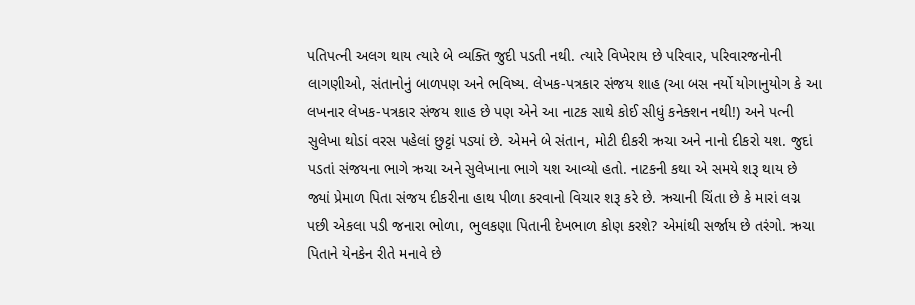પતિપત્ની અલગ થાય ત્યારે બે વ્યક્તિ જુદી પડતી નથી. ત્યારે વિખેરાય છે પરિવાર, પરિવારજનોની લાગણીઓ, સંતાનોનું બાળપણ અને ભવિષ્ય. લેખક-પત્રકાર સંજય શાહ (આ બસ નર્યો યોગાનુયોગ કે આ લખનાર લેખક-પત્રકાર સંજય શાહ છે પણ એને આ નાટક સાથે કોઈ સીધું કનેક્શન નથી!) અને પત્ની સુલેખા થોડાં વરસ પહેલાં છુટ્ટાં પડ્યાં છે. એમને બે સંતાન, મોટી દીકરી ઋચા અને નાનો દીકરો યશ. જુદાં પડતાં સંજયના ભાગે ઋચા અને સુલેખાના ભાગે યશ આવ્યો હતો. નાટકની કથા એ સમયે શરૂ થાય છે જ્યાં પ્રેમાળ પિતા સંજય દીકરીના હાથ પીળા કરવાનો વિચાર શરૂ કરે છે. ઋચાની ચિંતા છે કે મારાં લગ્ન પછી એકલા પડી જનારા ભોળા, ભુલકણા પિતાની દેખભાળ કોણ કરશે? એમાંથી સર્જાય છે તરંગો. ઋચા પિતાને યેનકેન રીતે મનાવે છે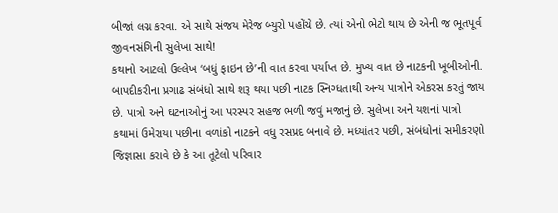બીજાં લગ્ન કરવા. એ સાથે સંજય મેરેજ બ્યુરો પહોંચે છે. ત્યાં એનો ભેટો થાય છે એની જ ભૂતપૂર્વ જીવનસંગિની સુલેખા સાથે!
કથાનો આટલો ઉલ્લેખ ‘બધું ફાઇન છે’ની વાત કરવા પર્યાપ્ત છે. મુખ્ય વાત છે નાટકની ખૂબીઓની. બાપદીકરીના પ્રગાઢ સંબંધો સાથે શરૂ થયા પછી નાટક સ્નિગ્ધતાથી અન્ય પાત્રોને એકરસ કરતું જાય છે. પાત્રો અને ઘટનાઓનું આ પરસ્પર સહજ ભળી જવું મજાનું છે. સુલેખા અને યશનાં પાત્રો કથામાં ઉમેરાયા પછીના વળાંકો નાટકને વધુ રસપ્રદ બનાવે છે. મધ્યાંતર પછી, સંબંધોનાં સમીકરણો જિજ્ઞાસા કરાવે છે કે આ તૂટેલો પરિવાર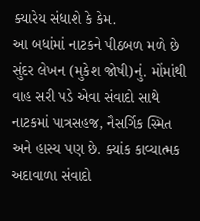ક્યારેય સંધાશે કે કેમ.
આ બધાંમાં નાટકને પીઠબળ મળે છે સુંદર લેખન (મુકેશ જોષી)નું. મોંમાંથી વાહ સરી પડે એવા સંવાદો સાથે નાટકમાં પાત્રસહજ, નૈસર્ગિક સ્મિત અને હાસ્ય પણ છે. ક્યાંક કાવ્યાત્મક અદાવાળા સંવાદો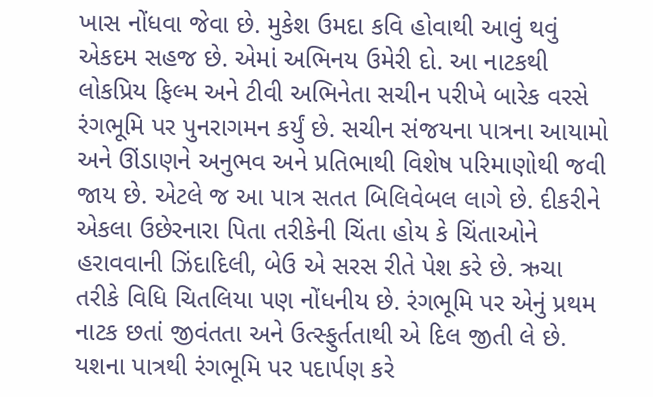ખાસ નોંધવા જેવા છે. મુકેશ ઉમદા કવિ હોવાથી આવું થવું એકદમ સહજ છે. એમાં અભિનય ઉમેરી દો. આ નાટકથી લોકપ્રિય ફિલ્મ અને ટીવી અભિનેતા સચીન પરીખે બારેક વરસે રંગભૂમિ પર પુનરાગમન કર્યું છે. સચીન સંજયના પાત્રના આયામો અને ઊંડાણને અનુભવ અને પ્રતિભાથી વિશેષ પરિમાણોથી જવી જાય છે. એટલે જ આ પાત્ર સતત બિલિવેબલ લાગે છે. દીકરીને એકલા ઉછેરનારા પિતા તરીકેની ચિંતા હોય કે ચિંતાઓને હરાવવાની ઝિંદાદિલી, બેઉ એ સરસ રીતે પેશ કરે છે. ઋચા તરીકે વિધિ ચિતલિયા પણ નોંધનીય છે. રંગભૂમિ પર એનું પ્રથમ નાટક છતાં જીવંતતા અને ઉત્સ્ફુર્તતાથી એ દિલ જીતી લે છે. યશના પાત્રથી રંગભૂમિ પર પદાર્પણ કરે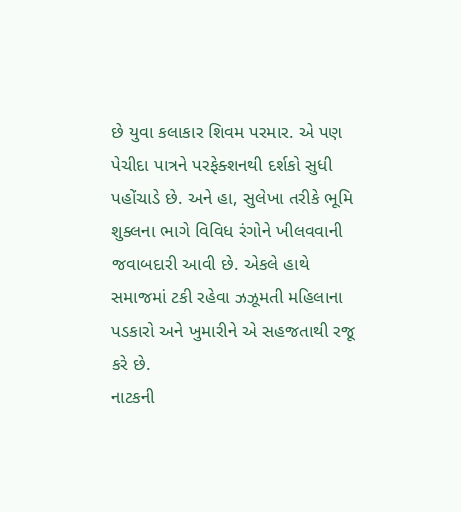છે યુવા કલાકાર શિવમ પરમાર. એ પણ પેચીદા પાત્રને પરફેક્શનથી દર્શકો સુધી પહોંચાડે છે. અને હા, સુલેખા તરીકે ભૂમિ શુક્લના ભાગે વિવિધ રંગોને ખીલવવાની જવાબદારી આવી છે. એકલે હાથે સમાજમાં ટકી રહેવા ઝઝૂમતી મહિલાના પડકારો અને ખુમારીને એ સહજતાથી રજૂ કરે છે.
નાટકની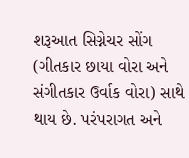શરૂઆત સિગ્નેચર સોંગ (ગીતકાર છાયા વોરા અને સંગીતકાર ઉર્વાક વોરા) સાથે થાય છે. પરંપરાગત અને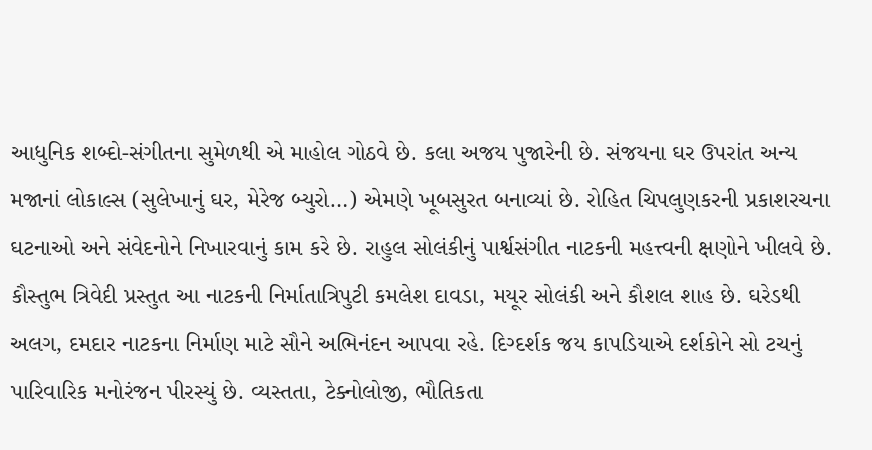આધુનિક શબ્દો-સંગીતના સુમેળથી એ માહોલ ગોઠવે છે. કલા અજય પુજારેની છે. સંજયના ઘર ઉપરાંત અન્ય મજાનાં લોકાલ્સ (સુલેખાનું ઘર, મેરેજ બ્યુરો…) એમણે ખૂબસુરત બનાવ્યાં છે. રોહિત ચિપલુણકરની પ્રકાશરચના ઘટનાઓ અને સંવેદનોને નિખારવાનું કામ કરે છે. રાહુલ સોલંકીનું પાર્શ્વસંગીત નાટકની મહત્ત્વની ક્ષણોને ખીલવે છે.
કૌસ્તુભ ત્રિવેદી પ્રસ્તુત આ નાટકની નિર્માતાત્રિપુટી કમલેશ દાવડા, મયૂર સોલંકી અને કૌશલ શાહ છે. ઘરેડથી અલગ, દમદાર નાટકના નિર્માણ માટે સૌને અભિનંદન આપવા રહે. દિગ્દર્શક જય કાપડિયાએ દર્શકોને સો ટચનું પારિવારિક મનોરંજન પીરસ્યું છે. વ્યસ્તતા, ટેક્નોલોજી, ભૌતિકતા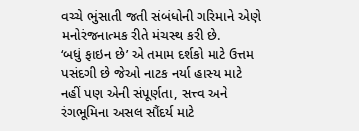વચ્ચે ભુંસાતી જતી સંબંધોની ગરિમાને એણે મનોરંજનાત્મક રીતે મંચસ્થ કરી છે.
‘બધું ફાઇન છે’ એ તમામ દર્શકો માટે ઉત્તમ પસંદગી છે જેઓ નાટક નર્યા હાસ્ય માટે નહીં પણ એની સંપૂર્ણતા, સત્ત્વ અને રંગભૂમિના અસલ સૌંદર્ય માટે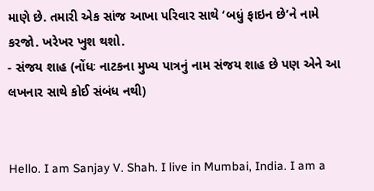માણે છે. તમારી એક સાંજ આખા પરિવાર સાથે ‘બધું ફાઇન છે’ને નામે કરજો. ખરેખર ખુશ થશો.
- સંજય શાહ (નોંધઃ નાટકના મુખ્ય પાત્રનું નામ સંજય શાહ છે પણ એને આ લખનાર સાથે કોઈ સંબંધ નથી)


Hello. I am Sanjay V. Shah. I live in Mumbai, India. I am a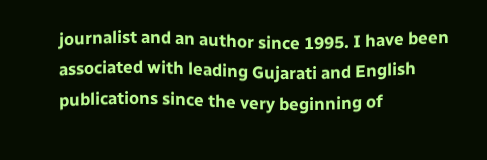journalist and an author since 1995. I have been associated with leading Gujarati and English publications since the very beginning of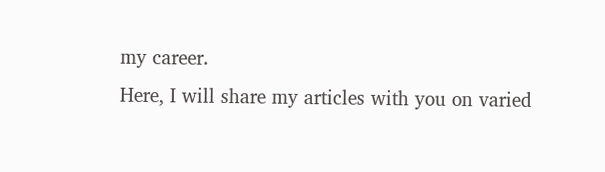my career.
Here, I will share my articles with you on varied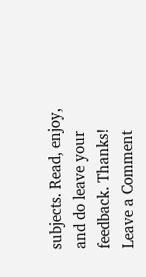subjects. Read, enjoy, and do leave your feedback. Thanks!
Leave a Comment